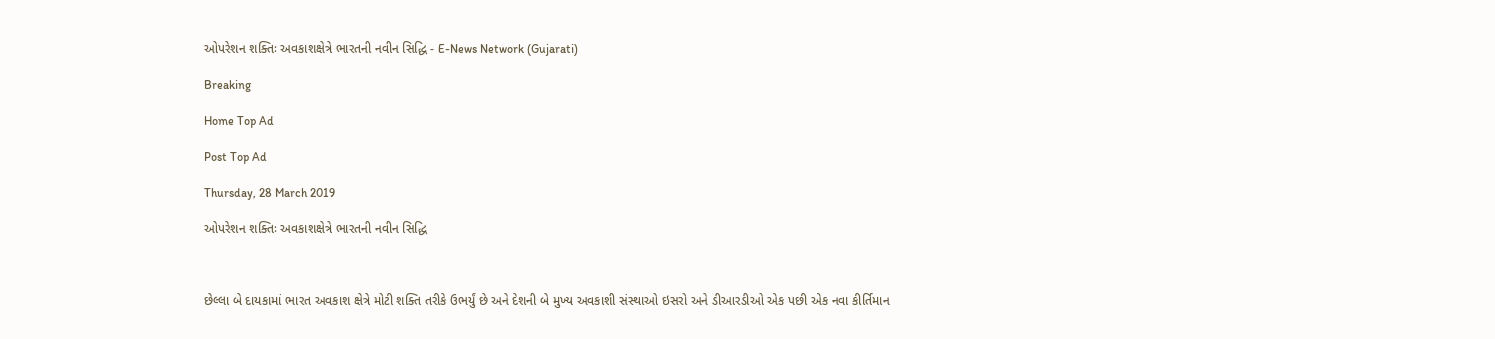ઓપરેશન શક્તિઃ અવકાશક્ષેત્રે ભારતની નવીન સિદ્ધિ - E-News Network (Gujarati)

Breaking

Home Top Ad

Post Top Ad

Thursday, 28 March 2019

ઓપરેશન શક્તિઃ અવકાશક્ષેત્રે ભારતની નવીન સિદ્ધિ



છેલ્લા બે દાયકામાં ભારત અવકાશ ક્ષેત્રે મોટી શક્તિ તરીકે ઉભર્યું છે અને દેશની બે મુખ્ય અવકાશી સંસ્થાઓ ઇસરો અને ડીઆરડીઓ એક પછી એક નવા કીર્તિમાન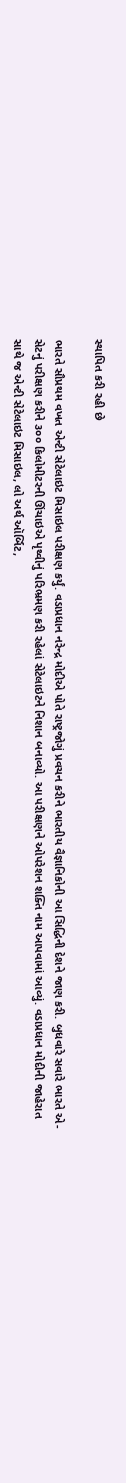સ્થાપિત કરી રહી છે

ભારતે સૌપ્રથમ વખત એન્ટી સેટેલાઇટ મિસાઇલ પરીક્ષણ કર્યું. વડાપ્રધાન નરેન્દ્ર મોદીએ પોતે રાષ્ટ્રજોગું પ્રવચન કરીને ભારતીય વૈજ્ઞાનિકોની આ સિદ્ધિની દેશને જાણ કરી. બુધવારે સવારે ભારતે એ-સેટનું પરીક્ષણ કરીને ૩૦૦ કિલોમીટરની ઊંચાઇએ પૃથ્વીનું પરિભ્રમણ કરી રહેલાં સેટેલાઇટને નિશાન બનાવ્યો. આ પરીક્ષણને ઓપરેશન શક્તિ નામ આપવામાં આવ્યું. વડાપ્રધાન મોદીની જાહેરાત સાથે જ એન્ટી સેટેલાઇટ મિસાઇલ, લો અર્થ ઑર્બિટ,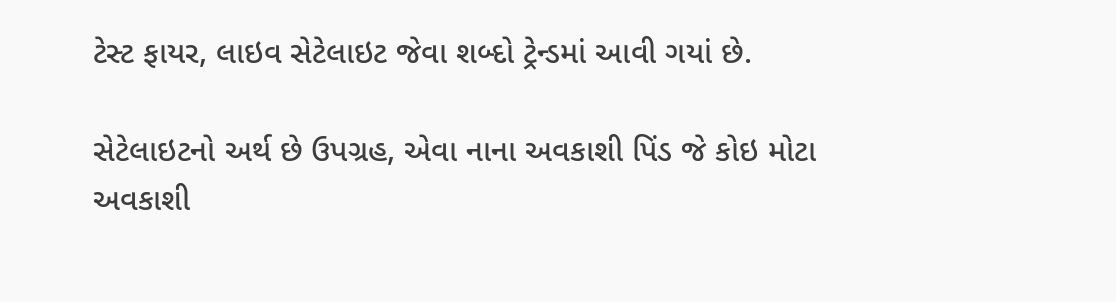ટેસ્ટ ફાયર, લાઇવ સેટેલાઇટ જેવા શબ્દો ટ્રેન્ડમાં આવી ગયાં છે.

સેટેલાઇટનો અર્થ છે ઉપગ્રહ, એવા નાના અવકાશી પિંડ જે કોઇ મોટા અવકાશી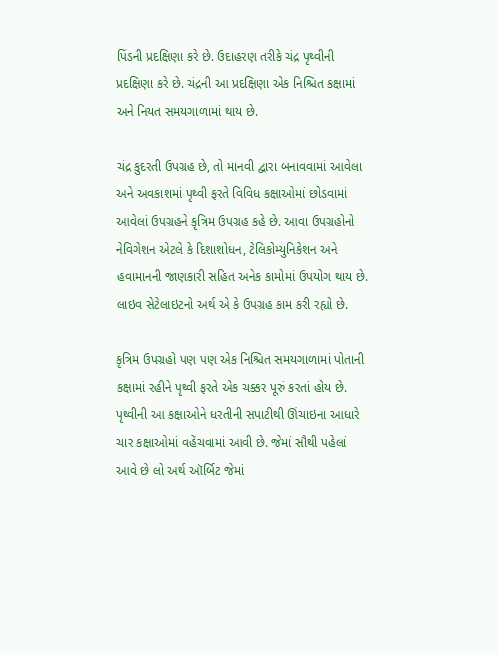પિંડની પ્રદક્ષિણા કરે છે. ઉદાહરણ તરીકે ચંદ્ર પૃથ્વીની પ્રદક્ષિણા કરે છે. ચંદ્રની આ પ્રદક્ષિણા એક નિશ્ચિત કક્ષામાં અને નિયત સમયગાળામાં થાય છે.

ચંદ્ર કુદરતી ઉપગ્રહ છે, તો માનવી દ્વારા બનાવવામાં આવેલા અને અવકાશમાં પૃથ્વી ફરતે વિવિધ કક્ષાઓમાં છોડવામાં આવેલાં ઉપગ્રહને કૃત્રિમ ઉપગ્રહ કહે છે. આવા ઉપગ્રહોનો નેવિગેશન એટલે કે દિશાશોધન, ટેલિકોમ્યુનિકેશન અને હવામાનની જાણકારી સહિત અનેક કામોમાં ઉપયોગ થાય છે. લાઇવ સેટેલાઇટનો અર્થ એ કે ઉપગ્રહ કામ કરી રહ્યો છે.

કૃત્રિમ ઉપગ્રહો પણ પણ એક નિશ્ચિત સમયગાળામાં પોતાની કક્ષામાં રહીને પૃથ્વી ફરતે એક ચક્કર પૂરું કરતાં હોય છે. પૃથ્વીની આ કક્ષાઓને ધરતીની સપાટીથી ઊંચાઇના આધારે ચાર કક્ષાઓમાં વહેંચવામાં આવી છે. જેમાં સૌથી પહેલાં આવે છે લો અર્થ ઑર્બિટ જેમાં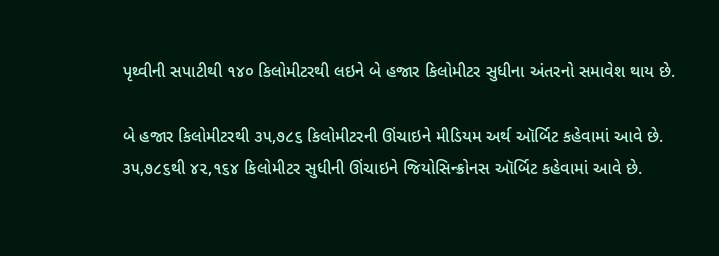પૃથ્વીની સપાટીથી ૧૪૦ કિલોમીટરથી લઇને બે હજાર કિલોમીટર સુધીના અંતરનો સમાવેશ થાય છે.

બે હજાર કિલોમીટરથી ૩૫,૭૮૬ કિલોમીટરની ઊંચાઇને મીડિયમ અર્થ ઑર્બિટ કહેવામાં આવે છે. ૩૫,૭૮૬થી ૪૨,૧૬૪ કિલોમીટર સુધીની ઊંચાઇને જિયોસિન્ક્રોનસ ઑર્બિટ કહેવામાં આવે છે.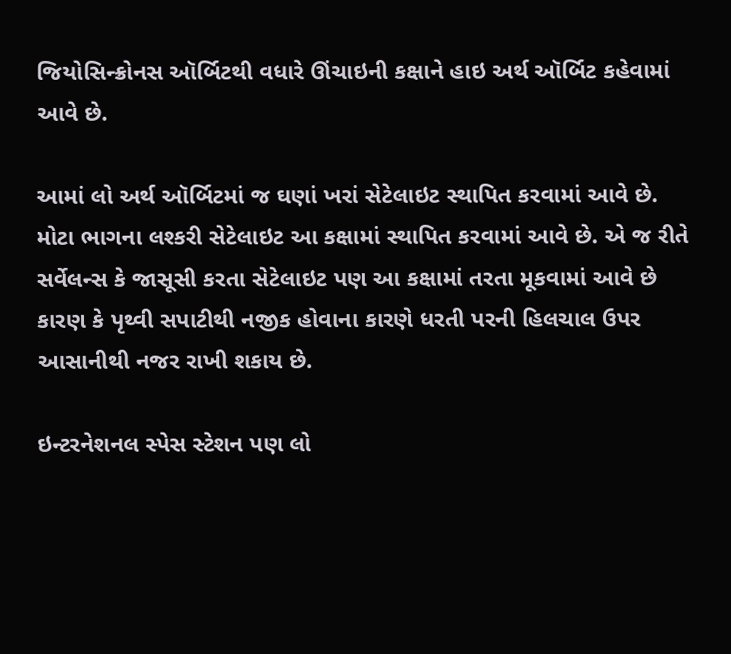જિયોસિન્ક્રોનસ ઑર્બિટથી વધારે ઊંચાઇની કક્ષાને હાઇ અર્થ ઑર્બિટ કહેવામાં આવે છે.

આમાં લો અર્થ ઑર્બિટમાં જ ઘણાં ખરાં સેટેલાઇટ સ્થાપિત કરવામાં આવે છે. મોટા ભાગના લશ્કરી સેટેલાઇટ આ કક્ષામાં સ્થાપિત કરવામાં આવે છે. એ જ રીતે સર્વેલન્સ કે જાસૂસી કરતા સેટેલાઇટ પણ આ કક્ષામાં તરતા મૂકવામાં આવે છે કારણ કે પૃથ્વી સપાટીથી નજીક હોવાના કારણે ધરતી પરની હિલચાલ ઉપર આસાનીથી નજર રાખી શકાય છે.

ઇન્ટરનેશનલ સ્પેસ સ્ટેશન પણ લો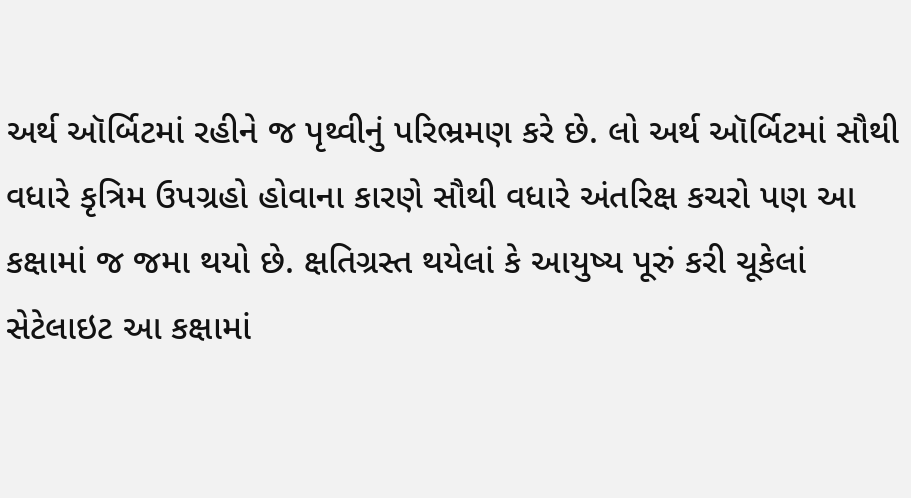અર્થ ઑર્બિટમાં રહીને જ પૃથ્વીનું પરિભ્રમણ કરે છે. લો અર્થ ઑર્બિટમાં સૌથી વધારે કૃત્રિમ ઉપગ્રહો હોવાના કારણે સૌથી વધારે અંતરિક્ષ કચરો પણ આ કક્ષામાં જ જમા થયો છે. ક્ષતિગ્રસ્ત થયેલાં કે આયુષ્ય પૂરું કરી ચૂકેલાં સેટેલાઇટ આ કક્ષામાં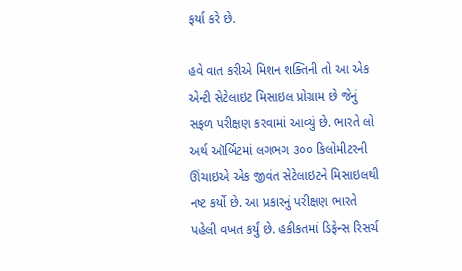ફર્યા કરે છે.

હવે વાત કરીએ મિશન શક્તિની તો આ એક એન્ટી સેટેલાઇટ મિસાઇલ પ્રોગ્રામ છે જેનું સફળ પરીક્ષણ કરવામાં આવ્યું છે. ભારતે લો અર્થ ઑર્બિટમાં લગભગ ૩૦૦ કિલોમીટરની ઊંચાઇએ એક જીવંત સેટેલાઇટને મિસાઇલથી નષ્ટ કર્યો છે. આ પ્રકારનું પરીક્ષણ ભારતે પહેલી વખત કર્યું છે. હકીકતમાં ડિફેન્સ રિસર્ચ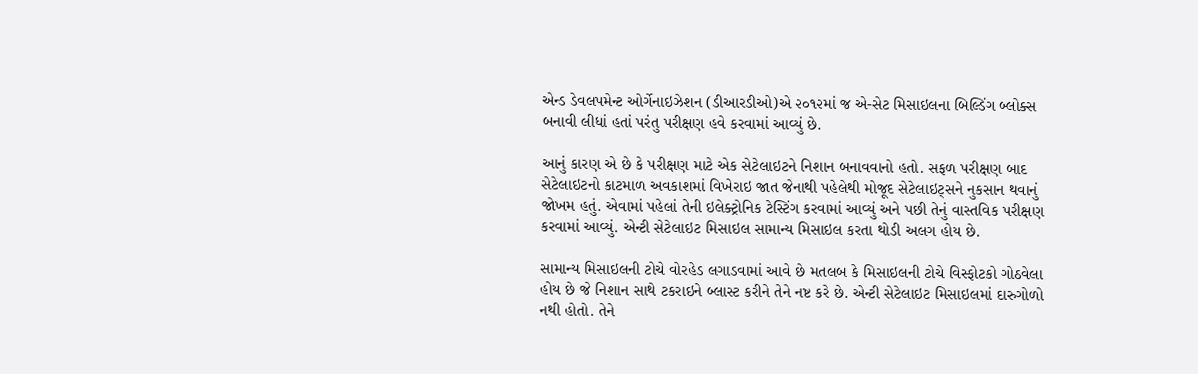એન્ડ ડેવલપમેન્ટ ઓર્ગેનાઇઝેશન (ડીઆરડીઓ)એ ૨૦૧૨માં જ એ-સેટ મિસાઇલના બિલ્ડિંગ બ્લોક્સ બનાવી લીધાં હતાં પરંતુ પરીક્ષણ હવે કરવામાં આવ્યું છે.

આનું કારણ એ છે કે પરીક્ષણ માટે એક સેટેલાઇટને નિશાન બનાવવાનો હતો. સફળ પરીક્ષણ બાદ સેટેલાઇટનો કાટમાળ અવકાશમાં વિખેરાઇ જાત જેનાથી પહેલેથી મોજૂદ સેટેલાઇટ્સને નુકસાન થવાનું જોખમ હતું. એવામાં પહેલાં તેની ઇલેક્ટ્રોનિક ટેસ્ટિંગ કરવામાં આવ્યું અને પછી તેનું વાસ્તવિક પરીક્ષણ કરવામાં આવ્યું. એન્ટી સેટેલાઇટ મિસાઇલ સામાન્ય મિસાઇલ કરતા થોડી અલગ હોય છે.

સામાન્ય મિસાઇલની ટોચે વોરહેડ લગાડવામાં આવે છે મતલબ કે મિસાઇલની ટોચે વિસ્ફોટકો ગોઠવેલા હોય છે જે નિશાન સાથે ટકરાઇને બ્લાસ્ટ કરીને તેને નષ્ટ કરે છે. એન્ટી સેટેલાઇટ મિસાઇલમાં દારુગોળો નથી હોતો. તેને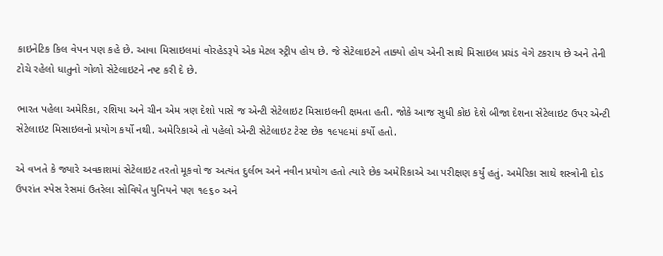કાઇનેટિક કિલ વેપન પણ કહે છે. આવા મિસાઇલમાં વોરહેડરૂપે એક મેટલ સ્ટ્રીપ હોય છે. જે સેટેલાઇટને તાક્યો હોય એની સાથે મિસાઇલ પ્રચંડ વેગે ટકરાય છે અને તેની ટોચે રહેલો ધાતુનો ગોળો સેટેલાઇટને નષ્ટ કરી દે છે.

ભારત પહેલા અમેરિકા, રશિયા અને ચીન એમ ત્રણ દેશો પાસે જ એન્ટી સેટેલાઇટ મિસાઇલની ક્ષમતા હતી. જોકે આજ સુધી કોઇ દેશે બીજા દેશના સેટેલાઇટ ઉપર એન્ટી સેટેલાઇટ મિસાઇલનો પ્રયોગ કર્યો નથી. અમેરિકાએ તો પહેલો એન્ટી સેટેલાઇટ ટેસ્ટ છેક ૧૯૫૯માં કર્યો હતો.

એ વખતે કે જ્યારે અવકાશમાં સેટેલાઇટ તરતો મૂકવો જ અત્યંત દુર્લભ અને નવીન પ્રયોગ હતો ત્યારે છેક અમેરિકાએ આ પરીક્ષણ કર્યું હતું. અમેરિકા સાથે શસ્ત્રોની દોડ ઉપરાંત સ્પેસ રેસમાં ઉતરેલા સોવિયેત યુનિયને પણ ૧૯૬૦ અને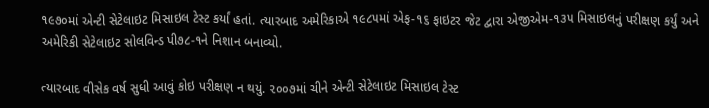૧૯૭૦માં એન્ટી સેટેલાઇટ મિસાઇલ ટેસ્ટ કર્યાં હતાં. ત્યારબાદ અમેરિકાએ ૧૯૮૫માં એફ-૧૬ ફાઇટર જેટ દ્વારા એજીએમ-૧૩૫ મિસાઇલનું પરીક્ષણ કર્યું અને અમેરિકી સેટેલાઇટ સોલવિન્ડ પી૭૮-૧ને નિશાન બનાવ્યો.

ત્યારબાદ વીસેક વર્ષ સુધી આવું કોઇ પરીક્ષણ ન થયું. ૨૦૦૭માં ચીને એન્ટી સેટેલાઇટ મિસાઇલ ટેસ્ટ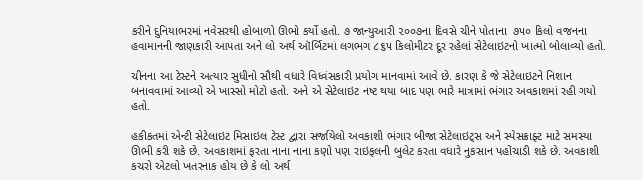કરીને દુનિયાભરમાં નવેસરથી હોબાળો ઊભો કર્યો હતો. ૭ જાન્યુઆરી ૨૦૦૭ના દિવસે ચીને પોતાના  ૭૫૦ કિલો વજનના હવામાનની જાણકારી આપતા અને લો અર્થ ઑર્બિટમાં લગભગ ૮૬૫ કિલોમીટર દૂર રહેલાં સેટેલાઇટનો ખાત્મો બોલાવ્યો હતો.

ચીનના આ ટેસ્ટને અત્યાર સુધીનો સૌથી વધારે વિધ્વંસકારી પ્રયોગ માનવામાં આવે છે. કારણ કે જે સેટેલાઇટને નિશાન બનાવવામાં આવ્યો એ ખાસ્સો મોટો હતો. અને એ સેટેલાઇટ નષ્ટ થયા બાદ પણ ભારે માત્રામાં ભંગાર અવકાશમાં રહી ગયો હતો.

હકીકતમાં એન્ટી સેટેલાઇટ મિસાઇલ ટેસ્ટ દ્વારા સર્જાયેલો અવકાશી ભંગાર બીજા સેટેલાઇટ્સ અને સ્પેસક્રાફ્ટ માટે સમસ્યા ઊભી કરી શકે છે. અવકાશમાં ફરતા નાના નાના કણો પણ રાઇફલની બુલેટ કરતા વધારે નુકસાન પહોંચાડી શકે છે. અવકાશી કચરો એટલો ખતરનાક હોય છે કે લો અર્થ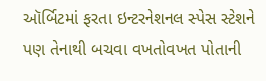ઑર્બિટમાં ફરતા ઇન્ટરનેશનલ સ્પેસ સ્ટેશને પણ તેનાથી બચવા વખતોવખત પોતાની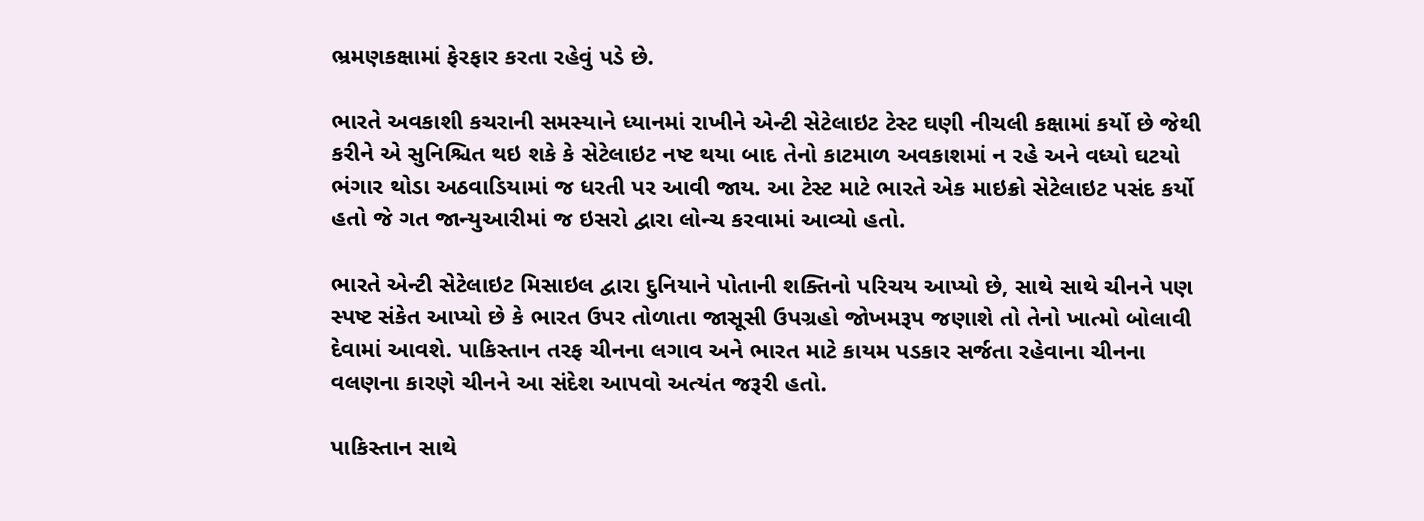ભ્રમણકક્ષામાં ફેરફાર કરતા રહેવું પડે છે.

ભારતે અવકાશી કચરાની સમસ્યાને ધ્યાનમાં રાખીને એન્ટી સેટેલાઇટ ટેસ્ટ ઘણી નીચલી કક્ષામાં કર્યો છે જેથી કરીને એ સુનિશ્ચિત થઇ શકે કે સેટેલાઇટ નષ્ટ થયા બાદ તેનો કાટમાળ અવકાશમાં ન રહે અને વધ્યો ઘટયો ભંગાર થોડા અઠવાડિયામાં જ ધરતી પર આવી જાય. આ ટેસ્ટ માટે ભારતે એક માઇક્રો સેટેલાઇટ પસંદ કર્યો હતો જે ગત જાન્યુઆરીમાં જ ઇસરો દ્વારા લોન્ચ કરવામાં આવ્યો હતો.

ભારતે એન્ટી સેટેલાઇટ મિસાઇલ દ્વારા દુનિયાને પોતાની શક્તિનો પરિચય આપ્યો છે, સાથે સાથે ચીનને પણ સ્પષ્ટ સંકેત આપ્યો છે કે ભારત ઉપર તોળાતા જાસૂસી ઉપગ્રહો જોખમરૂપ જણાશે તો તેનો ખાત્મો બોલાવી દેવામાં આવશે. પાકિસ્તાન તરફ ચીનના લગાવ અને ભારત માટે કાયમ પડકાર સર્જતા રહેવાના ચીનના વલણના કારણે ચીનને આ સંદેશ આપવો અત્યંત જરૂરી હતો.

પાકિસ્તાન સાથે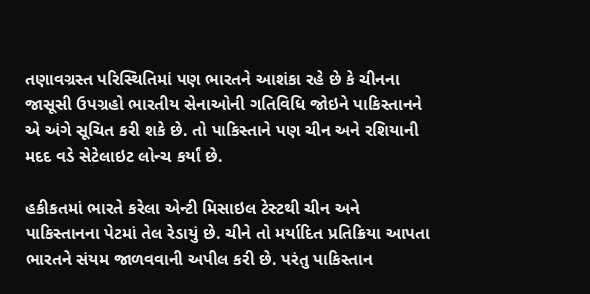તણાવગ્રસ્ત પરિસ્થિતિમાં પણ ભારતને આશંકા રહે છે કે ચીનના જાસૂસી ઉપગ્રહો ભારતીય સેનાઓની ગતિવિધિ જોઇને પાકિસ્તાનને એ અંગે સૂચિત કરી શકે છે. તો પાકિસ્તાને પણ ચીન અને રશિયાની મદદ વડે સેટેલાઇટ લોન્ચ કર્યાં છે.

હકીકતમાં ભારતે કરેલા એન્ટી મિસાઇલ ટેસ્ટથી ચીન અને પાકિસ્તાનના પેટમાં તેલ રેડાયું છે. ચીને તો મર્યાદિત પ્રતિક્રિયા આપતા ભારતને સંયમ જાળવવાની અપીલ કરી છે. પરંતુ પાકિસ્તાન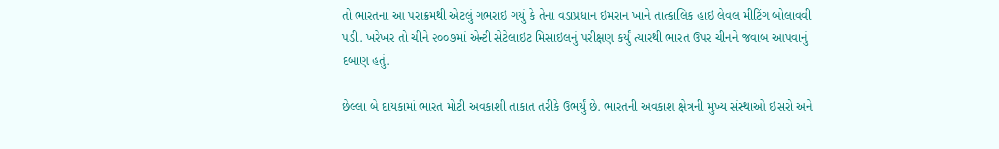તો ભારતના આ પરાક્રમથી એટલું ગભરાઇ ગયું કે તેના વડાપ્રધાન ઇમરાન ખાને તાત્કાલિક હાઇ લેવલ મીટિંગ બોલાવવી પડી. ખરેખર તો ચીને ૨૦૦૭માં એન્ટી સેટેલાઇટ મિસાઇલનું પરીક્ષણ કર્યું ત્યારથી ભારત ઉપર ચીનને જવાબ આપવાનું દબાણ હતું.

છેલ્લા બે દાયકામાં ભારત મોટી અવકાશી તાકાત તરીકે ઉભર્યું છે. ભારતની અવકાશ ક્ષેત્રની મુખ્ય સંસ્થાઓ ઇસરો અને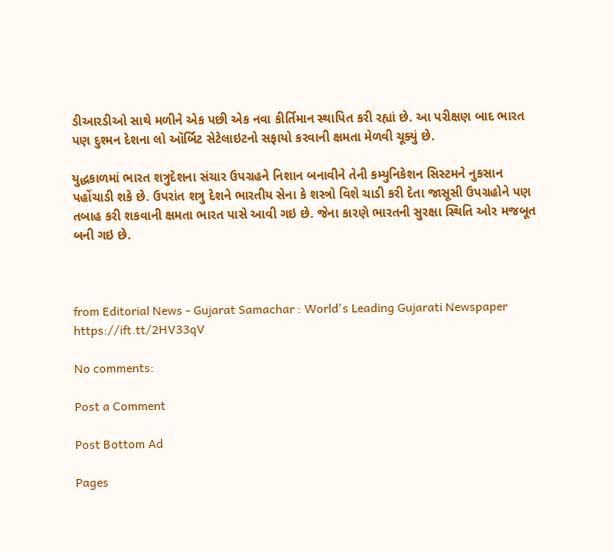ડીઆરડીઓ સાથે મળીને એક પછી એક નવા કીર્તિમાન સ્થાપિત કરી રહ્યાં છે. આ પરીક્ષણ બાદ ભારત પણ દુશ્મન દેશના લો ઑર્બિટ સેટેલાઇટનો સફાયો કરવાની ક્ષમતા મેળવી ચૂક્યું છે.

યુદ્ધકાળમાં ભારત શત્રુદેશના સંચાર ઉપગ્રહને નિશાન બનાવીને તેની કમ્યુનિકેશન સિસ્ટમને નુકસાન પહોંચાડી શકે છે. ઉપરાંત શત્રુ દેશને ભારતીય સેના કે શસ્ત્રો વિશે ચાડી કરી દેતા જાસૂસી ઉપગ્રહોને પણ તબાહ કરી શકવાની ક્ષમતા ભારત પાસે આવી ગઇ છે. જેના કારણે ભારતની સુરક્ષા સ્થિતિ ઓર મજબૂત બની ગઇ છે.



from Editorial News - Gujarat Samachar : World's Leading Gujarati Newspaper https://ift.tt/2HV33qV

No comments:

Post a Comment

Post Bottom Ad

Pages